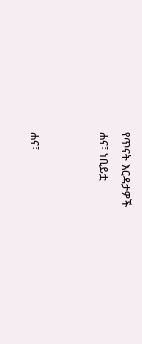የጥናት እርዳታዎች
ሐና፣ ነቢይቷ


ሐና፣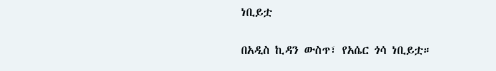ነቢይቷ

በአዲስ ኪዳን ውስጥ፣ የአሴር ጎሳ ነቢይቷ።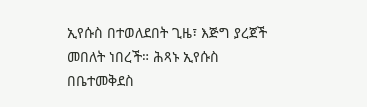ኢየሱስ በተወለደበት ጊዜ፣ እጅግ ያረጀች መበለት ነበረች። ሕጻኑ ኢየሱስ በቤተመቅደስ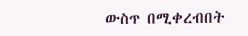ውስጥ በሚቀረብበት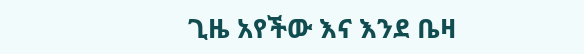ጊዜ አየችው እና እንደ ቤዛ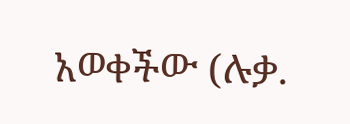አወቀችው (ሉቃ.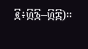፪፥፴፮–፴፰)።